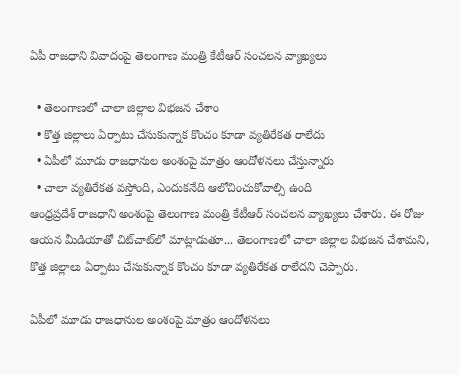ఏపీ రాజధాని వివాదంపై తెలంగాణ మంత్రి కేటీఆర్ సంచలన వ్యాఖ్యలు

  • తెలంగాణలో చాలా జిల్లాల విభజన చేశాం
  • కొత్త జిల్లాలు ఏర్పాటు చేసుకున్నాక కొంచం కూడా వ్యతిరేకత రాలేదు
  • ఏపీలో మూడు రాజధానుల అంశంపై మాత్రం ఆందోళనలు చేస్తున్నారు
  • చాలా వ్యతిరేకత వస్తోంది, ఎందుకనేది ఆలోచించుకోవాల్సి ఉంది
ఆంధ్రప్రదేశ్ రాజధాని అంశంపై తెలంగాణ మంత్రి కేటీఆర్‌ సంచలన వ్యాఖ్యలు చేశారు. ఈ రోజు ఆయన మీడియాతో చిట్‌చాట్‌లో మాట్లాడుతూ... తెలంగాణలో చాలా జిల్లాల విభజన చేశామని, కొత్త జిల్లాలు ఏర్పాటు చేసుకున్నాక కొంచం కూడా వ్యతిరేకత రాలేదని చెప్పారు.

ఏపీలో మూడు రాజధానుల అంశంపై మాత్రం ఆందోళనలు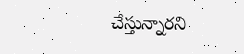చేస్తున్నారని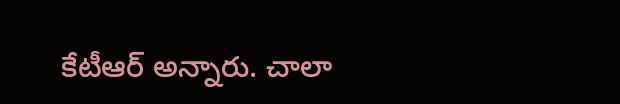కేటీఆర్ అన్నారు. చాలా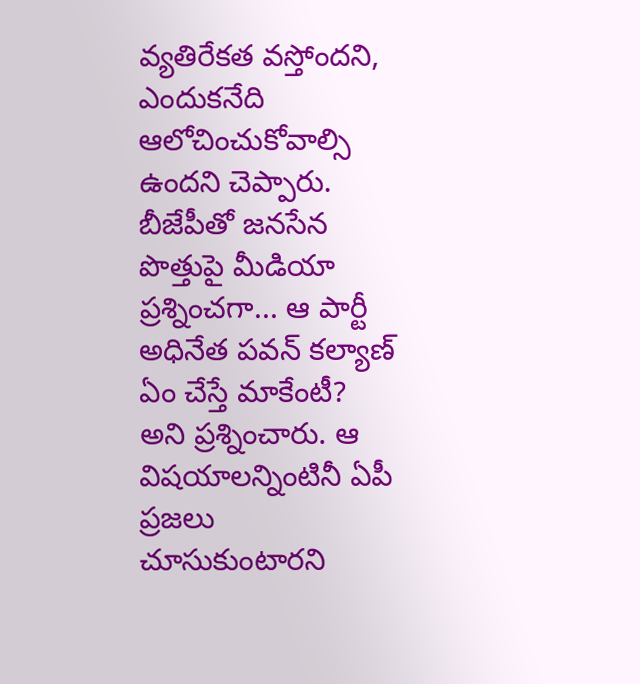వ్యతిరేకత వస్తోందని, ఎందుకనేది ఆలోచించుకోవాల్సి ఉందని చెప్పారు. బీజేపీతో జనసేన పొత్తుపై మీడియా ప్రశ్నించగా... ఆ పార్టీ అధినేత పవన్ కల్యాణ్ ఏం చేస్తే మాకేంటీ? అని ప్రశ్నించారు. ఆ విషయాలన్నింటినీ ఏపీ ప్రజలు చూసుకుంటారని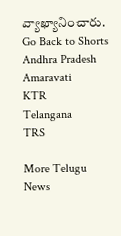వ్యాఖ్యానించారు.
Go Back to Shorts
Andhra Pradesh
Amaravati
KTR
Telangana
TRS

More Telugu News